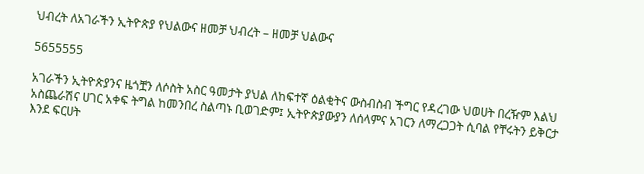ህብረት ለአገራችን ኢትዮጵያ የህልውና ዘመቻ ህብረት – ዘመቻ ህልውና

5655555

አገራችን ኢትዮጵያንና ዜጎቿን ለሶስት አስር ዓመታት ያህል ለከፍተኛ ዕልቂትና ውስብስብ ችግር የዳረገው ህወሀት በረዥም እልህ አስጨራሽና ሀገር አቀፍ ትግል ከመንበረ ስልጣኑ ቢወገድም፤ ኢትዮጵያውያን ለሰላምና አገርን ለማረጋጋት ሲባል የቸሩትን ይቅርታ እንደ ፍርሀት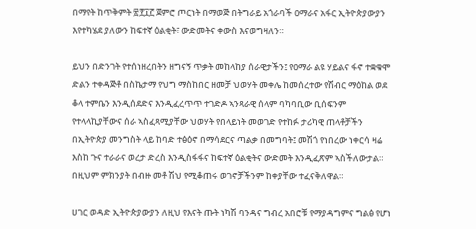በማየት ከጥቅምት ፳፻፲፫ ጀምሮ ጦርነት በማወጅ በትግራይ አጎራባች ዐማራና አፋር ኢትዮጵያውያን እየተካሄደ ያለውን ከፍተኛ ዕልቂት፣ ውድመትና ቀውስ እናወግዛለን።

ይህን በድንገት የተሰነዘረበትን ዘግናኝ ጥቃት መከላከያ ሰራዊታችን፤ የዐማራ ልዩ ሃይልና ፋኖ ተቋቁሞ ድልን ተቀዳጅቶ በስኬታማ የህግ ማስከበር ዘመቻ ህወሃት መቀሌ ከመሰረተው የሽብር ማዕከል ወደ ቆላ ተምቤን እንዲሰደድና እንዲፈረጥጥ ተገድዶ ኣንጻራዊ ሰላም ባካባቢው ቢሰፍንም የተላላኪያቸውና ሰራ ኣስፈጻሚያቸው ህወሃት የበላይነት መወገድ የተከፉ ታሪካዊ ጠላቶቻችን በኢትዮጵያ መንግስት ላይ ከባድ ተፅዕኖ በማሳደርና ጣልቃ በመግባት፤ መሽጎ የነበረው ነቀርሳ ዛሬ እስከ ጉና ተራራና ወረታ ድረስ እንዲስፋፋና ከፍተኛ ዕልቂትና ውድመት እንዲፈጽም ኣስችለውታል። በዚህም ምክንያት በብዙ መቶ ሽህ የሚቆጠሩ ወገኖቻችንም ከቀያቸው ተፈናቅለዋል።

ሀገር ወዳድ ኢትዮጵያውያን ለዚህ የእናት ጡት ነካሽ ባንዳና ግብረ አበሮቹ የማያዳግምና ግልፅ የሆነ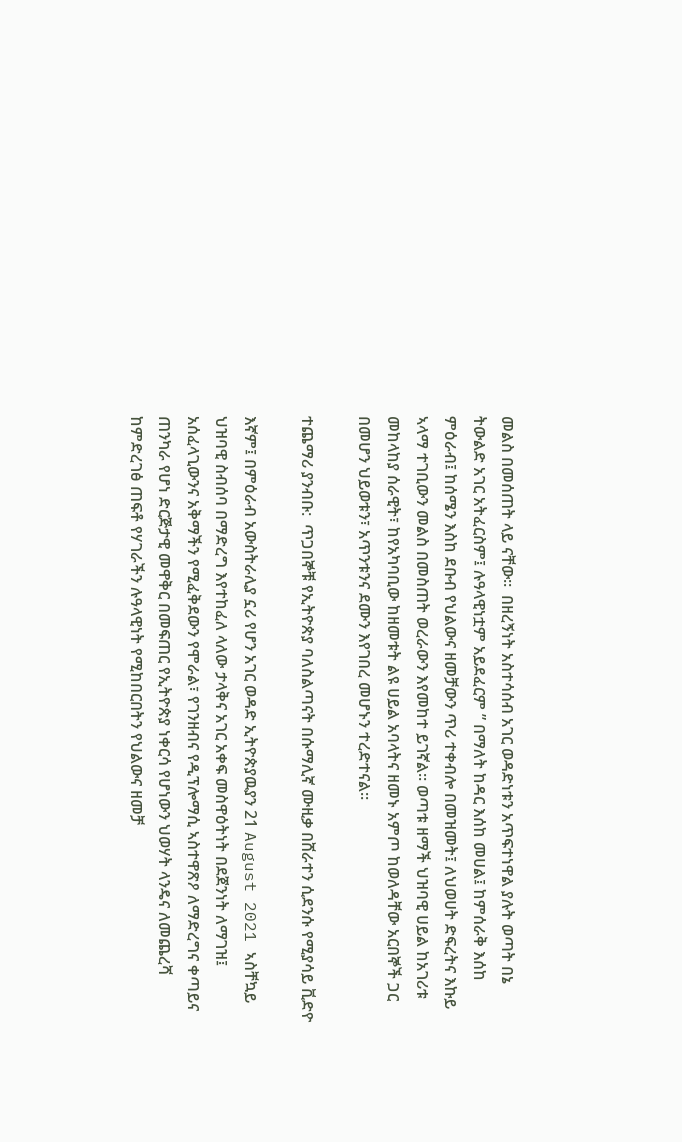መልስ በመሰጠት ላይ ናቸው።  በዘረኝነት አስተሳሰብ አገር ወዳድነቱን አጥፍተነዋል ያሉት ወጣት በኔ ትውልድ አገር አትፈርስም፤ ሉዓላዊነቷም አይደፈርም ” በማለት ከዳር እሰከ መሀል፤ ከምሰራቅ እሰከ ምዕራብ፤ ከሰሜን እስከ ደቡብ የህልውና ዘመቻውን ጥሪ ተቀብሎ በመዝመት፤ ለህወሀት ድፍረትና እኩይ ኣላማ ተገቢውን መልስ በመስጠት ወረራውን እየመከተ ይገኛል። ወጣቱ ዘማች ህዝባዊ ሀይል ከአገሪቱ መከላከያ ሰራዊት፣ ከየአካባቢው ከዘመቱት ልዩ ሀይል አባላትና ዘመኑ አምጦ ከወለዳቸው አርበኞች ጋር በመሆን ህይወቱን፣ አጥንቱንና ደሙን እየገበረ መሆኑን ተረድተናል።

ተጨማሪ ያንብቡ:  ጥጋበኞቹ የኢትዮጵያ ባለስልጣናት በሱማሊኛ ሙዚቃ በሸራተን ሲደንሱ የሚያሳይ ቪድዮ

እኛም፤ በምዕራብ አውስትራሊያ ኗሪ የሆን አገር ወዳድ ኢትዮጵያዉያን 21 August 2021 ኣስቸኳይ ህዝባዊ ስብሰባ በማድረግ እየተከፈለ ላለው ታላቅና አገር አቀፍ መስዋዕትነት በደጀንነት ለማገዝ፤ አሰፈላጊውንና አቅማችን የሚፈቅደውን የሞራል፣ የገንዘብና የዲፕሎማሲ ኣስተዋጽዖ ለማድረግና ቀጣይና ጠንካራ የሆነ ድርጅታዊ መዋቅር በመፍጠር የኢትዮጵያ ነቀርሳ የሆነውን ህወሃት ላንዴና ለመጨረሻ ከምድረገፅ ጠፍቶ የሃገራችን ሉዓላዊነት የሚከበርበትን የህልውና ዘመቻ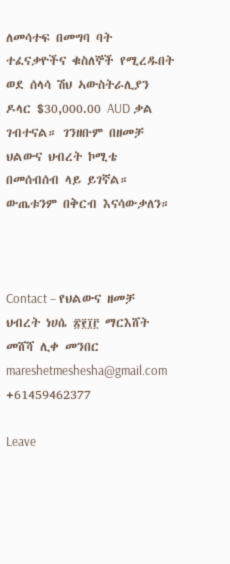ለመሳተፍ በመግባ ባት ተፈናቃዮችና ቁስለኞች የሚረዱበት ወደ ሰላሳ ሽህ ኣውስትራሊያን ዶላር $30,000.00 AUD ቃል ገብተናል። ገንዘቡም በዘመቻ ህልውና ህብረት ኮሚቴ በመሰብሰብ ላይ ይገኛል። ውጤቱንም በቅርብ እናሳውቃለን።



Contact – የህልውና ዘመቻ ህብረት ነሀሴ ፳፻፲፫ ማርእሸት መሸሻ ሊቀ መንበር mareshetmeshesha@gmail.com +61459462377

Leave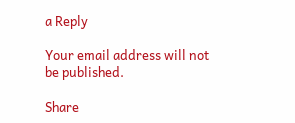a Reply

Your email address will not be published.

Share